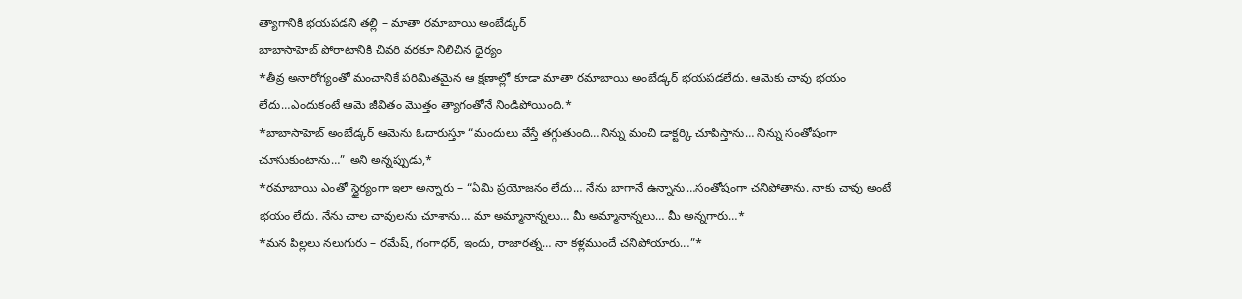త్యాగానికి భయపడని తల్లి – మాతా రమాబాయి అంబేడ్కర్
బాబాసాహెబ్ పోరాటానికి చివరి వరకూ నిలిచిన ధైర్యం
*తీవ్ర అనారోగ్యంతో మంచానికే పరిమితమైన ఆ క్షణాల్లో కూడా మాతా రమాబాయి అంబేడ్కర్ భయపడలేదు. ఆమెకు చావు భయం లేదు…ఎందుకంటే ఆమె జీవితం మొత్తం త్యాగంతోనే నిండిపోయింది.*
*బాబాసాహెబ్ అంబేడ్కర్ ఆమెను ఓదారుస్తూ “మందులు వేస్తే తగ్గుతుంది…నిన్ను మంచి డాక్టర్కి చూపిస్తాను… నిన్ను సంతోషంగా చూసుకుంటాను…” అని అన్నప్పుడు,*
*రమాబాయి ఎంతో స్థైర్యంగా ఇలా అన్నారు – “ఏమి ప్రయోజనం లేదు… నేను బాగానే ఉన్నాను…సంతోషంగా చనిపోతాను. నాకు చావు అంటే భయం లేదు. నేను చాల చావులను చూశాను… మా అమ్మానాన్నలు… మీ అమ్మానాన్నలు… మీ అన్నగారు…*
*మన పిల్లలు నలుగురు – రమేష్, గంగాధర్, ఇందు, రాజారత్న… నా కళ్లముందే చనిపోయారు…”*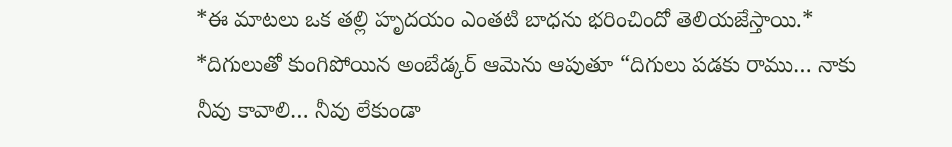*ఈ మాటలు ఒక తల్లి హృదయం ఎంతటి బాధను భరించిందో తెలియజేస్తాయి.*
*దిగులుతో కుంగిపోయిన అంబేడ్కర్ ఆమెను ఆపుతూ “దిగులు పడకు రాము… నాకు నీవు కావాలి… నీవు లేకుండా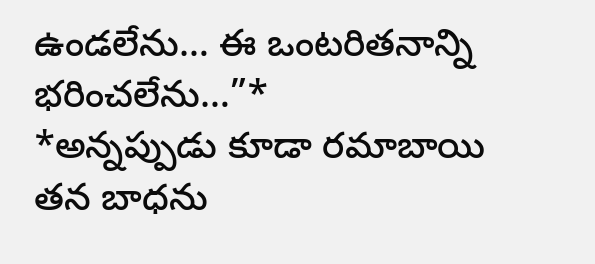ఉండలేను… ఈ ఒంటరితనాన్ని భరించలేను…”*
*అన్నప్పుడు కూడా రమాబాయి తన బాధను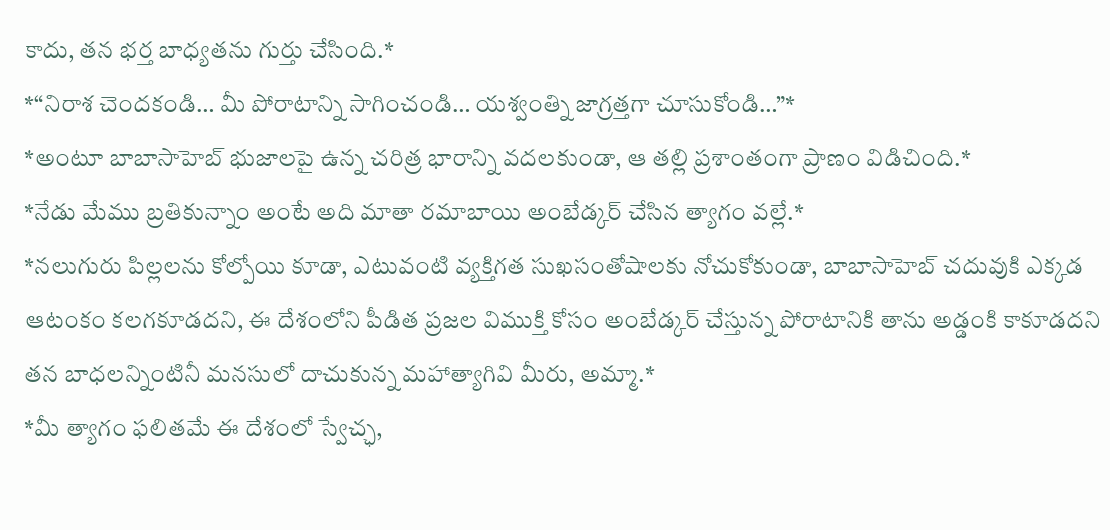కాదు, తన భర్త బాధ్యతను గుర్తు చేసింది.*
*“నిరాశ చెందకండి… మీ పోరాటాన్ని సాగించండి… యశ్వంత్ని జాగ్రత్తగా చూసుకోండి…”*
*అంటూ బాబాసాహెబ్ భుజాలపై ఉన్న చరిత్ర భారాన్ని వదలకుండా, ఆ తల్లి ప్రశాంతంగా ప్రాణం విడిచింది.*
*నేడు మేము బ్రతికున్నాం అంటే అది మాతా రమాబాయి అంబేడ్కర్ చేసిన త్యాగం వల్లే.*
*నలుగురు పిల్లలను కోల్పోయి కూడా, ఎటువంటి వ్యక్తిగత సుఖసంతోషాలకు నోచుకోకుండా, బాబాసాహెబ్ చదువుకి ఎక్కడ ఆటంకం కలగకూడదని, ఈ దేశంలోని పీడిత ప్రజల విముక్తి కోసం అంబేడ్కర్ చేస్తున్న పోరాటానికి తాను అడ్డంకి కాకూడదని తన బాధలన్నింటినీ మనసులో దాచుకున్న మహాత్యాగివి మీరు, అమ్మా.*
*మీ త్యాగం ఫలితమే ఈ దేశంలో స్వేచ్ఛ,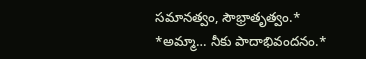సమానత్వం, సౌభ్రాతృత్వం.*
*అమ్మా… నీకు పాదాభివందనం.*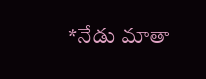*నేడు మాతా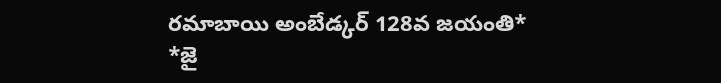రమాబాయి అంబేడ్కర్ 128వ జయంతి*
*జై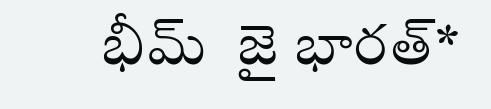భీమ్  జై భారత్*